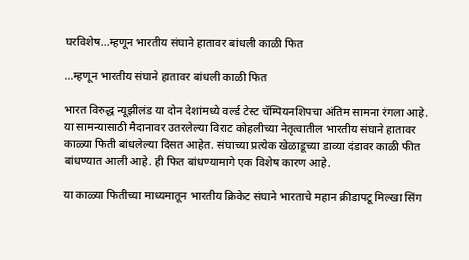घरविशेष...म्हणून भारतीय संघाने हातावर बांधली काळी फित

…म्हणून भारतीय संघाने हातावर बांधली काळी फित

भारत विरुद्ध न्यूझीलंड या दोन देशांमध्ये वर्ल्ड टेस्ट चॅम्पियनशिपचा अंतिम सामना रंगला आहे. या सामन्यासाठी मैदानावर उतरलेल्या विराट कोहलीच्या नेतृत्वातील भारतीय संघाने हातावर काळ्या फिती बांधलेल्या दिसत आहेत. संघाच्या प्रत्येक खेळाडूच्या डाव्या दंडावर काळी फीत बांधण्यात आली आहे. ही फित बांधण्यामागे एक विशेष कारण आहे.

या काळ्या फितीच्या माध्यमातून भारतीय क्रिकेट संघाने भारताचे महान क्रीडापटू मिल्खा सिंग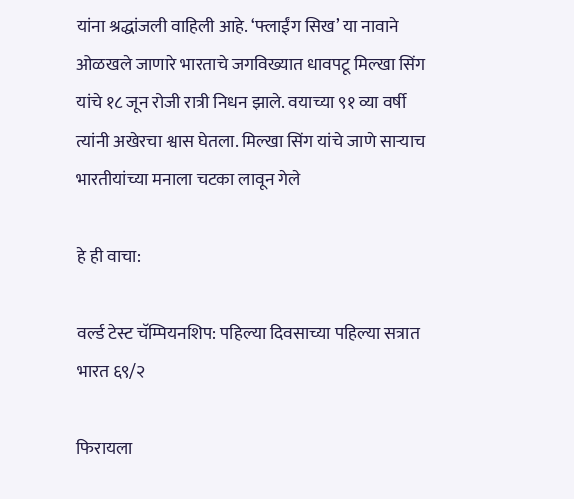यांना श्रद्धांजली वाहिली आहे. ‘फ्लाईंग सिख’ या नावाने ओळखले जाणारे भारताचे जगविख्यात धावपटू मिल्खा सिंग यांचे १८ जून रोजी रात्री निधन झाले. वयाच्या ९१ व्या वर्षी त्यांनी अखेरचा श्वास घेतला. मिल्खा सिंग यांचे जाणे साऱ्याच भारतीयांच्या मनाला चटका लावून गेले

हे ही वाचा:

वर्ल्ड टेस्ट चॅम्पियनशिप: पहिल्या दिवसाच्या पहिल्या सत्रात भारत ६९/२

फिरायला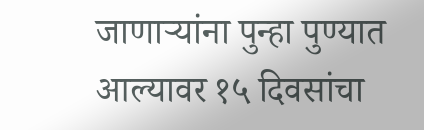जाणाऱ्यांना पुन्हा पुण्यात आल्यावर १५ दिवसांचा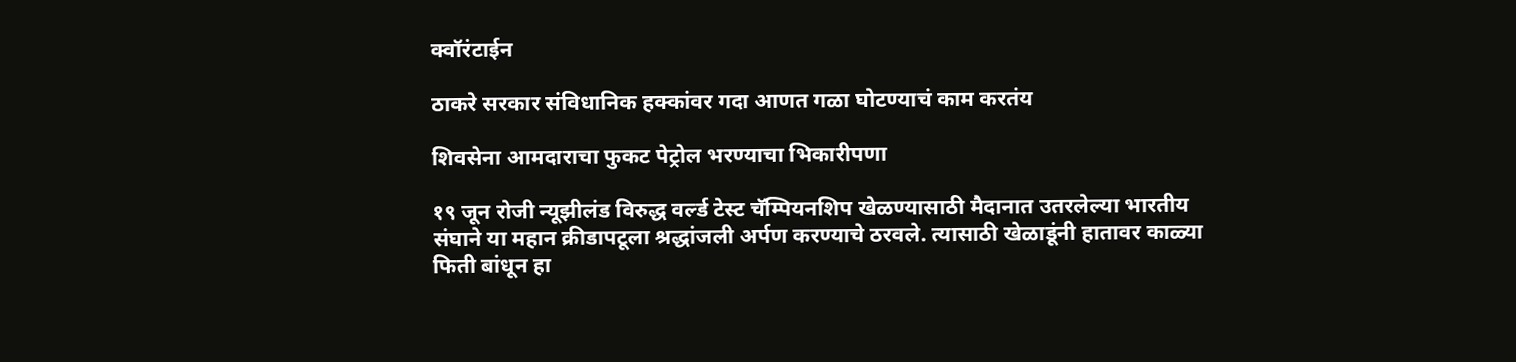क्वॉरंटाईन

ठाकरे सरकार संविधानिक हक्कांवर गदा आणत गळा घोटण्याचं काम करतंय

शिवसेना आमदाराचा फुकट पेट्रोल भरण्याचा भिकारीपणा

१९ जून रोजी न्यूझीलंड विरुद्ध वर्ल्ड टेस्ट चॅम्पियनशिप खेळण्यासाठी मैदानात उतरलेल्या भारतीय संघाने या महान क्रीडापटूला श्रद्धांजली अर्पण करण्याचे ठरवले. त्यासाठी खेळाडूंनी हातावर काळ्या फिती बांधून हा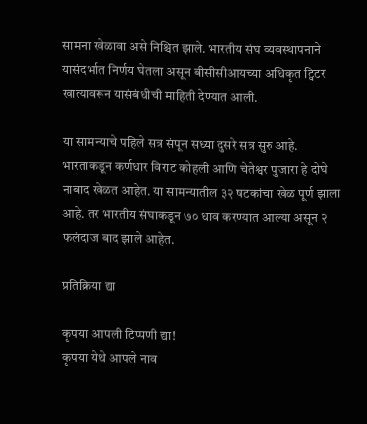सामना खेळावा असे निश्चित झाले. भारतीय संघ व्यवस्थापनाने यासंदर्भात निर्णय घेतला असून बीसीसीआयच्या अधिकृत ट्विटर खात्यावरून यासंबंधीची माहिती देण्यात आली.

या सामन्याचे पहिले सत्र संपून सध्या दुसरे सत्र सुरु आहे. भारताकडून कर्णधार विराट कोहली आणि चेतेश्वर पुजारा हे दोघे नाबाद खेळत आहेत. या सामन्यातील ३२ षटकांचा खेळ पूर्ण झाला आहे. तर भारतीय संघाकडून ७० धाव करण्यात आल्या असून २ फलंदाज बाद झाले आहेत.

प्रतिक्रिया द्या

कृपया आपली टिप्पणी द्या!
कृपया येथे आपले नाव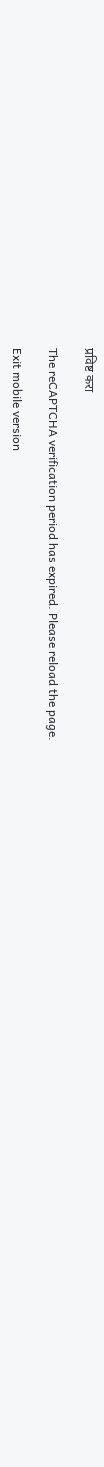प्रविष्ट करा

The reCAPTCHA verification period has expired. Please reload the page.

Exit mobile version